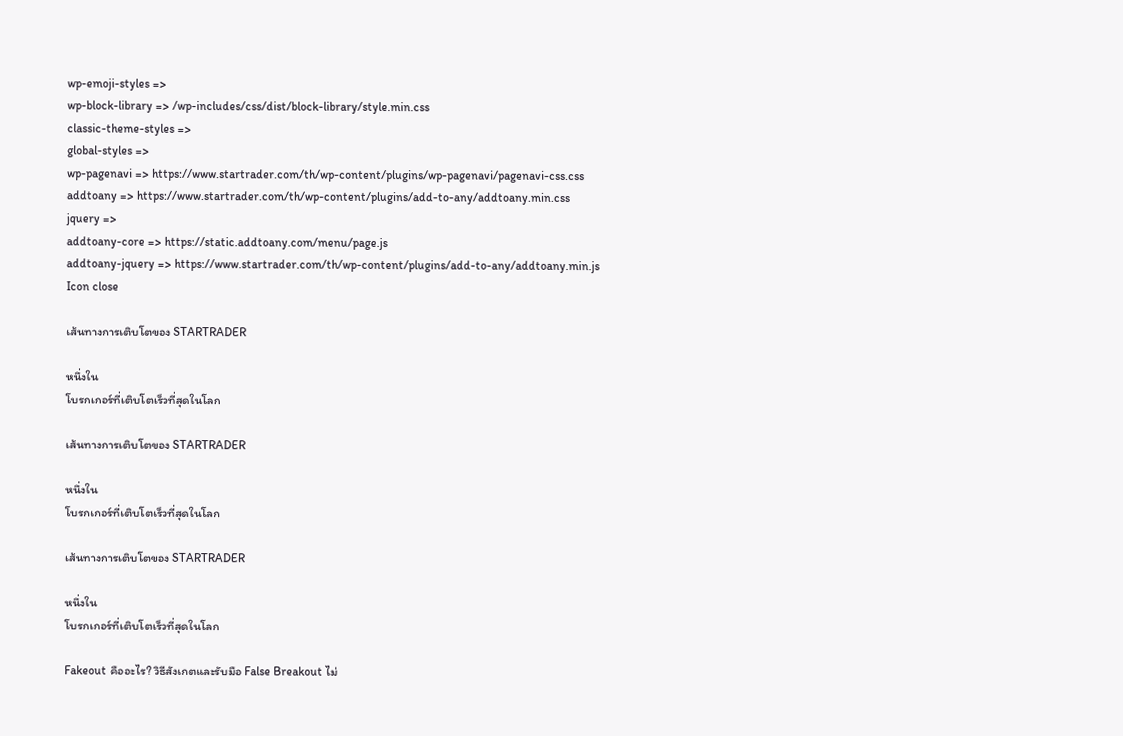wp-emoji-styles =>
wp-block-library => /wp-includes/css/dist/block-library/style.min.css
classic-theme-styles =>
global-styles =>
wp-pagenavi => https://www.startrader.com/th/wp-content/plugins/wp-pagenavi/pagenavi-css.css
addtoany => https://www.startrader.com/th/wp-content/plugins/add-to-any/addtoany.min.css
jquery =>
addtoany-core => https://static.addtoany.com/menu/page.js
addtoany-jquery => https://www.startrader.com/th/wp-content/plugins/add-to-any/addtoany.min.js
Icon close

เส้นทางการเติบโตของ STARTRADER

หนึ่งใน
โบรกเกอร์ที่เติบโตเร็วที่สุดในโลก

เส้นทางการเติบโตของ STARTRADER

หนึ่งใน
โบรกเกอร์ที่เติบโตเร็วที่สุดในโลก

เส้นทางการเติบโตของ STARTRADER

หนึ่งใน
โบรกเกอร์ที่เติบโตเร็วที่สุดในโลก

Fakeout คืออะไร? วิธีสังเกตและรับมือ False Breakout ไม่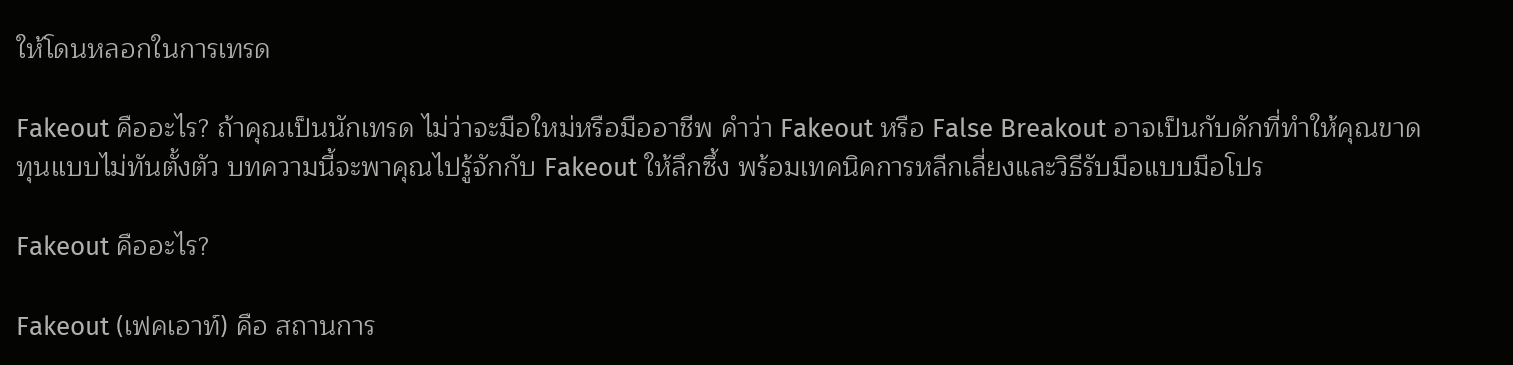ให้โดนหลอกในการเทรด

Fakeout คืออะไร? ถ้าคุณเป็นนักเทรด ไม่ว่าจะมือใหม่หรือมืออาชีพ คำว่า Fakeout หรือ False Breakout อาจเป็นกับดักที่ทำให้คุณขาดทุนแบบไม่ทันตั้งตัว บทความนี้จะพาคุณไปรู้จักกับ Fakeout ให้ลึกซึ้ง พร้อมเทคนิคการหลีกเลี่ยงและวิธีรับมือแบบมือโปร

Fakeout คืออะไร?

Fakeout (เฟคเอาท์) คือ สถานการ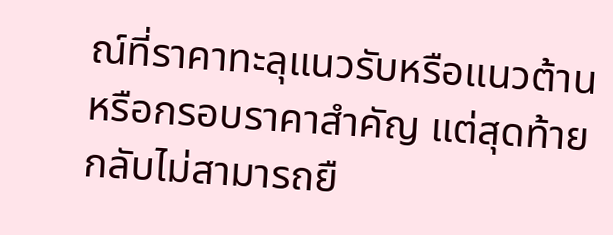ณ์ที่ราคาทะลุแนวรับหรือแนวต้าน หรือกรอบราคาสำคัญ แต่สุดท้ายกลับไม่สามารถยื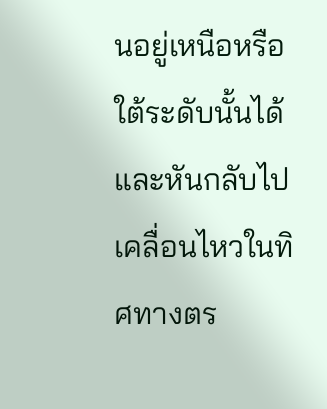นอยู่เหนือหรือใต้ระดับนั้นได้ และหันกลับไปเคลื่อนไหวในทิศทางตร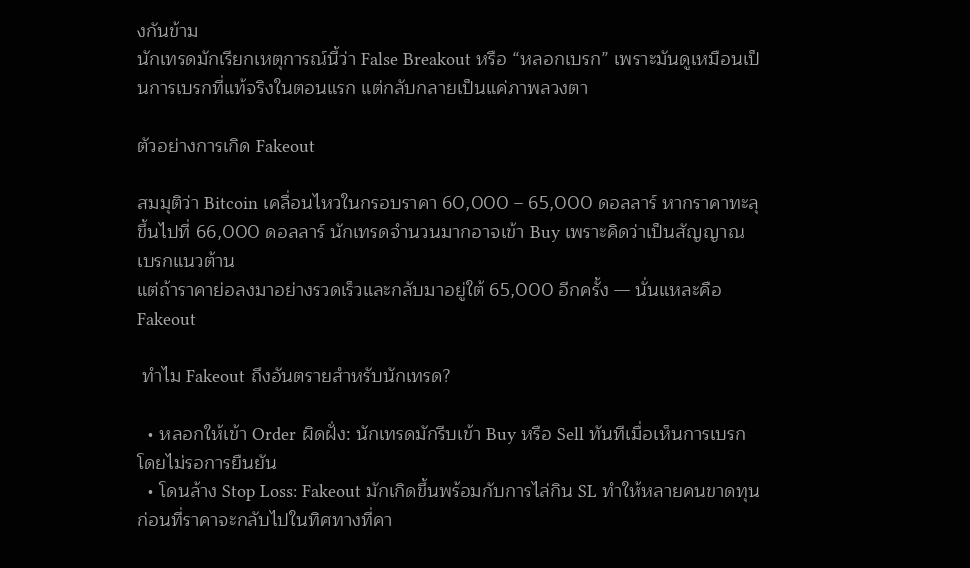งกันข้าม
นักเทรดมักเรียกเหตุการณ์นี้ว่า False Breakout หรือ “หลอกเบรก” เพราะมันดูเหมือนเป็นการเบรกที่แท้จริงในตอนแรก แต่กลับกลายเป็นแค่ภาพลวงตา

ตัวอย่างการเกิด Fakeout

สมมุติว่า Bitcoin เคลื่อนไหวในกรอบราคา 60,000 – 65,000 ดอลลาร์ หากราคาทะลุขึ้นไปที่ 66,000 ดอลลาร์ นักเทรดจำนวนมากอาจเข้า Buy เพราะคิดว่าเป็นสัญญาณเบรกแนวต้าน
แต่ถ้าราคาย่อลงมาอย่างรวดเร็วและกลับมาอยู่ใต้ 65,000 อีกครั้ง — นั่นแหละคือ Fakeout

 ทำไม Fakeout ถึงอันตรายสำหรับนักเทรด?

  • หลอกให้เข้า Order ผิดฝั่ง: นักเทรดมักรีบเข้า Buy หรือ Sell ทันทีเมื่อเห็นการเบรก โดยไม่รอการยืนยัน
  • โดนล้าง Stop Loss: Fakeout มักเกิดขึ้นพร้อมกับการไล่กิน SL ทำให้หลายคนขาดทุนก่อนที่ราคาจะกลับไปในทิศทางที่คา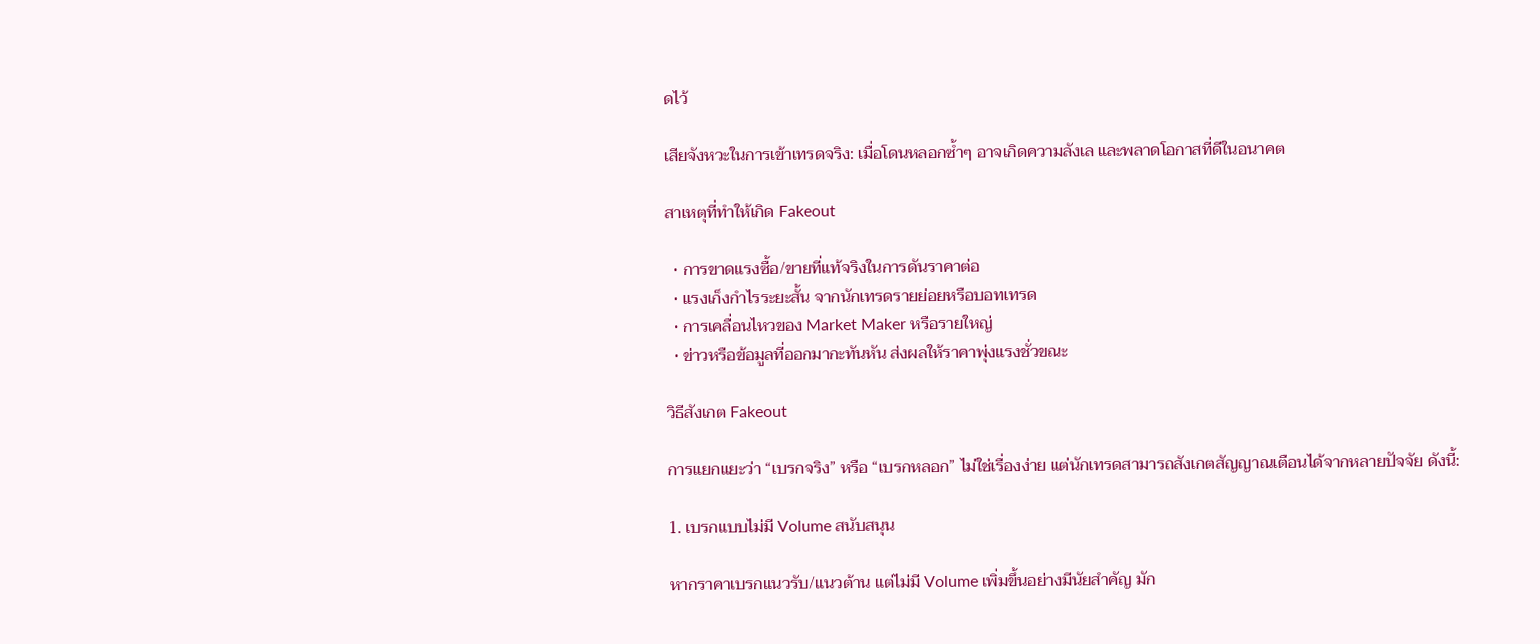ดไว้

เสียจังหวะในการเข้าเทรดจริง: เมื่อโดนหลอกซ้ำๆ อาจเกิดความลังเล และพลาดโอกาสที่ดีในอนาคต

สาเหตุที่ทำให้เกิด Fakeout

  • การขาดแรงซื้อ/ขายที่แท้จริงในการดันราคาต่อ
  • แรงเก็งกำไรระยะสั้น จากนักเทรดรายย่อยหรือบอทเทรด
  • การเคลื่อนไหวของ Market Maker หรือรายใหญ่
  • ข่าวหรือข้อมูลที่ออกมากะทันหัน ส่งผลให้ราคาพุ่งแรงชั่วขณะ

วิธีสังเกต Fakeout

การแยกแยะว่า “เบรกจริง” หรือ “เบรกหลอก” ไม่ใช่เรื่องง่าย แต่นักเทรดสามารถสังเกตสัญญาณเตือนได้จากหลายปัจจัย ดังนี้:

1. เบรกแบบไม่มี Volume สนับสนุน

หากราคาเบรกแนวรับ/แนวต้าน แต่ไม่มี Volume เพิ่มขึ้นอย่างมีนัยสำคัญ มัก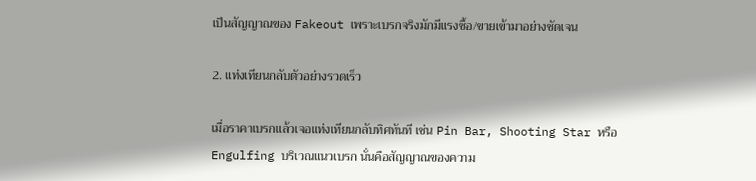เป็นสัญญาณของ Fakeout เพราะเบรกจริงมักมีแรงซื้อ/ขายเข้ามาอย่างชัดเจน

2. แท่งเทียนกลับตัวอย่างรวดเร็ว

เมื่อราคาเบรกแล้วเจอแท่งเทียนกลับทิศทันที เช่น Pin Bar, Shooting Star หรือ Engulfing บริเวณแนวเบรก นั่นคือสัญญาณของความ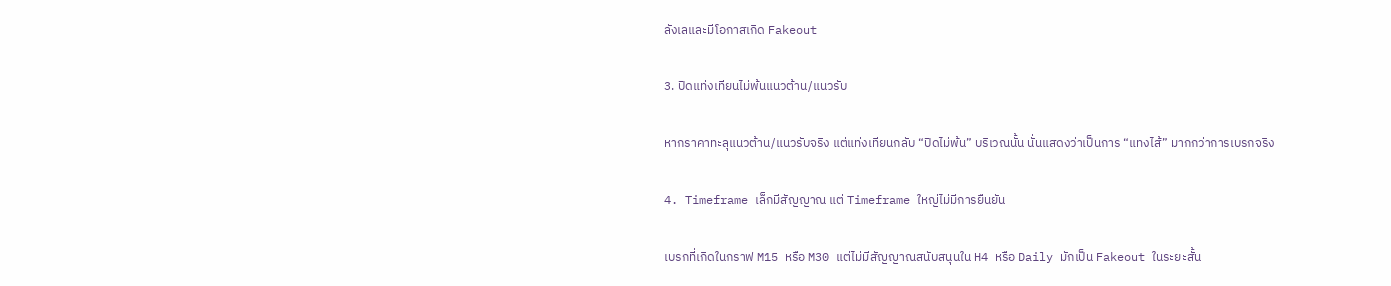ลังเลและมีโอกาสเกิด Fakeout

3. ปิดแท่งเทียนไม่พ้นแนวต้าน/แนวรับ

หากราคาทะลุแนวต้าน/แนวรับจริง แต่แท่งเทียนกลับ “ปิดไม่พ้น” บริเวณนั้น นั่นแสดงว่าเป็นการ “แทงไส้” มากกว่าการเบรกจริง

4. Timeframe เล็กมีสัญญาณ แต่ Timeframe ใหญ่ไม่มีการยืนยัน

เบรกที่เกิดในกราฟ M15 หรือ M30 แต่ไม่มีสัญญาณสนับสนุนใน H4 หรือ Daily มักเป็น Fakeout ในระยะสั้น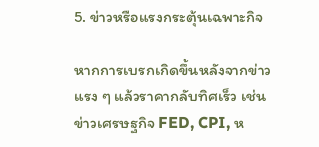5. ข่าวหรือแรงกระตุ้นเฉพาะกิจ

หากการเบรกเกิดขึ้นหลังจากข่าวแรง ๆ แล้วราคากลับทิศเร็ว เช่น ข่าวเศรษฐกิจ FED, CPI, ห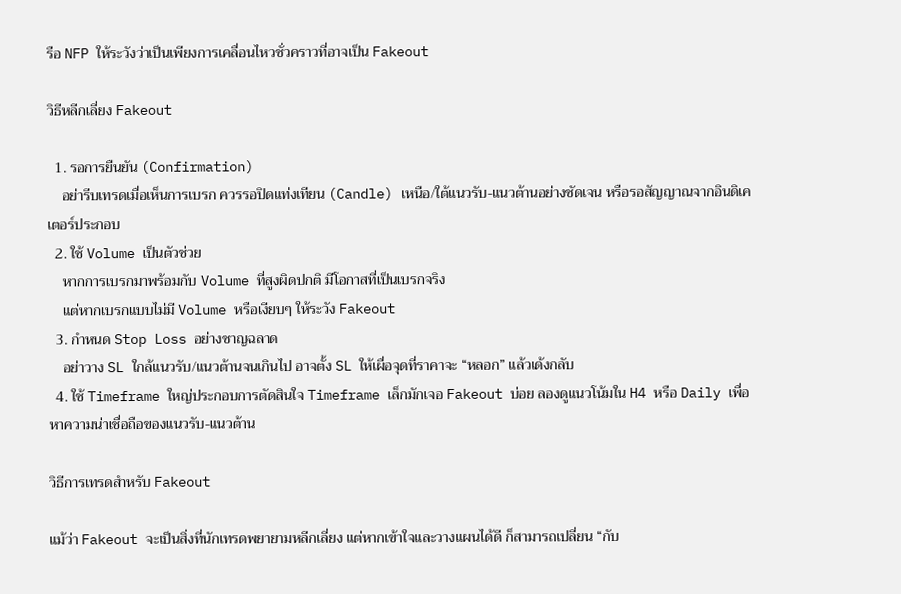รือ NFP ให้ระวังว่าเป็นเพียงการเคลื่อนไหวชั่วคราวที่อาจเป็น Fakeout

วิธีหลีกเลี่ยง Fakeout

  1. รอการยืนยัน (Confirmation)
    อย่ารีบเทรดเมื่อเห็นการเบรก ควรรอปิดแท่งเทียน (Candle) เหนือ/ใต้แนวรับ-แนวต้านอย่างชัดเจน หรือรอสัญญาณจากอินดิเคเตอร์ประกอบ
  2. ใช้ Volume เป็นตัวช่วย
    หากการเบรกมาพร้อมกับ Volume ที่สูงผิดปกติ มีโอกาสที่เป็นเบรกจริง
    แต่หากเบรกแบบไม่มี Volume หรือเงียบๆ ให้ระวัง Fakeout
  3. กำหนด Stop Loss อย่างชาญฉลาด
    อย่าวาง SL ใกล้แนวรับ/แนวต้านจนเกินไป อาจตั้ง SL ให้เผื่อจุดที่ราคาจะ “หลอก” แล้วเด้งกลับ
  4. ใช้ Timeframe ใหญ่ประกอบการตัดสินใจ Timeframe เล็กมักเจอ Fakeout บ่อย ลองดูแนวโน้มใน H4 หรือ Daily เพื่อหาความน่าเชื่อถือของแนวรับ-แนวต้าน

วิธีการเทรดสำหรับ Fakeout

แม้ว่า Fakeout จะเป็นสิ่งที่นักเทรดพยายามหลีกเลี่ยง แต่หากเข้าใจและวางแผนได้ดี ก็สามารถเปลี่ยน “กับ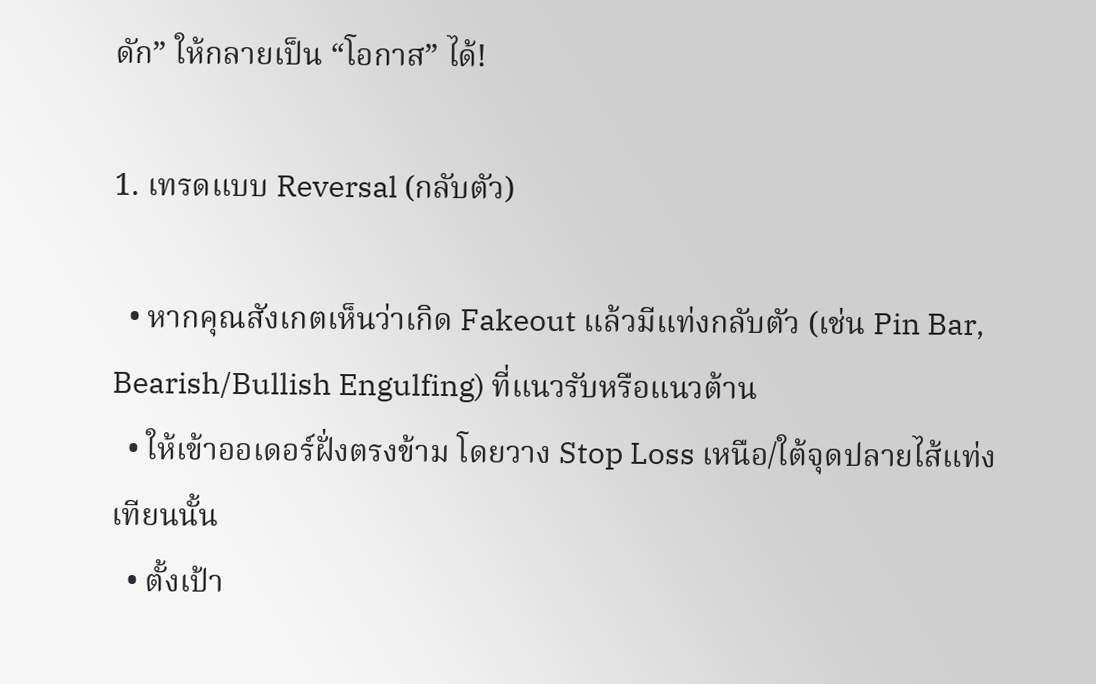ดัก” ให้กลายเป็น “โอกาส” ได้!

1. เทรดแบบ Reversal (กลับตัว)

  • หากคุณสังเกตเห็นว่าเกิด Fakeout แล้วมีแท่งกลับตัว (เช่น Pin Bar, Bearish/Bullish Engulfing) ที่แนวรับหรือแนวต้าน
  • ให้เข้าออเดอร์ฝั่งตรงข้าม โดยวาง Stop Loss เหนือ/ใต้จุดปลายไส้แท่งเทียนนั้น
  • ตั้งเป้า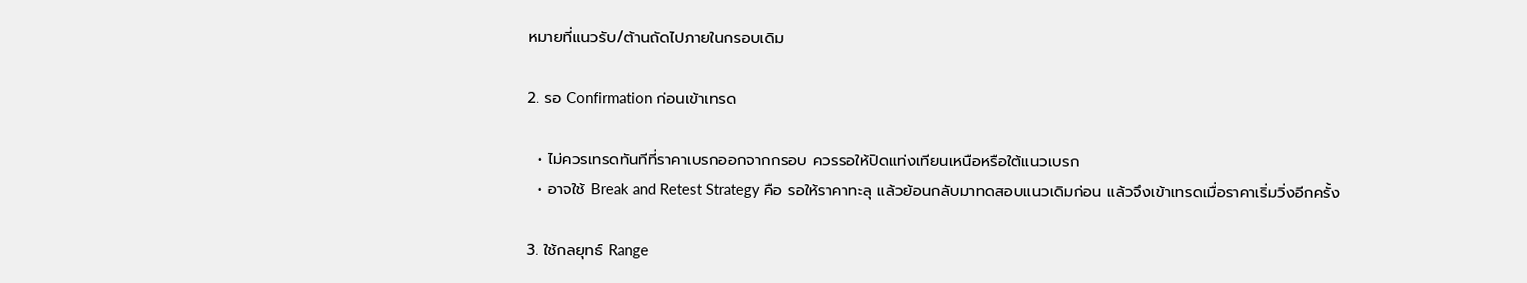หมายที่แนวรับ/ต้านถัดไปภายในกรอบเดิม

2. รอ Confirmation ก่อนเข้าเทรด

  • ไม่ควรเทรดทันทีที่ราคาเบรกออกจากกรอบ ควรรอให้ปิดแท่งเทียนเหนือหรือใต้แนวเบรก
  • อาจใช้ Break and Retest Strategy คือ รอให้ราคาทะลุ แล้วย้อนกลับมาทดสอบแนวเดิมก่อน แล้วจึงเข้าเทรดเมื่อราคาเริ่มวิ่งอีกครั้ง

3. ใช้กลยุทธ์ Range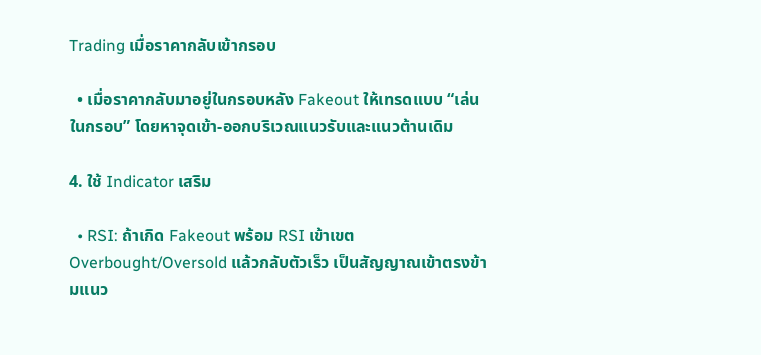Trading เมื่อราคากลับเข้ากรอบ

  • เมื่อราคากลับมาอยู่ในกรอบหลัง Fakeout ให้เทรดแบบ “เล่นในกรอบ” โดยหาจุดเข้า-ออกบริเวณแนวรับและแนวต้านเดิม

4. ใช้ Indicator เสริม

  • RSI: ถ้าเกิด Fakeout พร้อม RSI เข้าเขต Overbought/Oversold แล้วกลับตัวเร็ว เป็นสัญญาณเข้าตรงข้ามแนว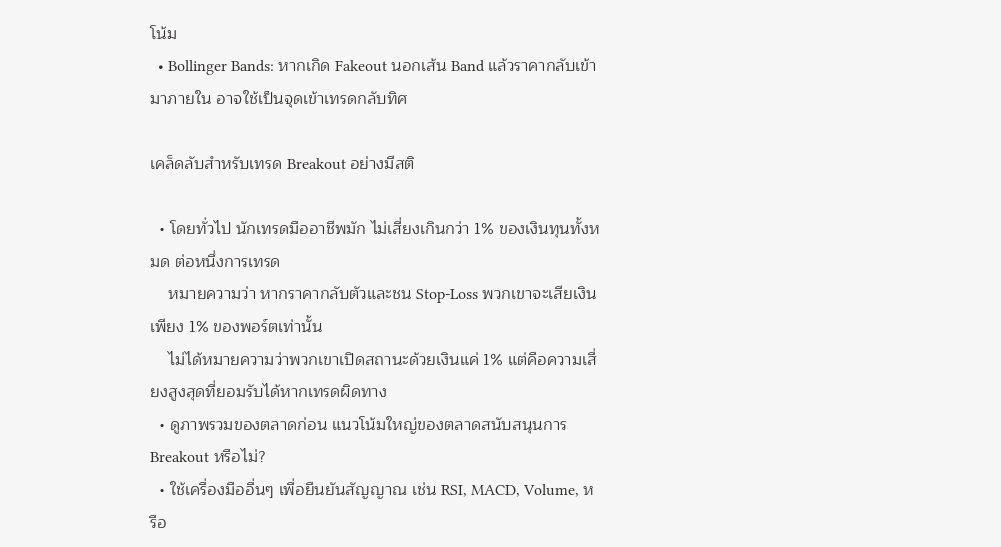โน้ม
  • Bollinger Bands: หากเกิด Fakeout นอกเส้น Band แล้วราคากลับเข้ามาภายใน อาจใช้เป็นจุดเข้าเทรดกลับทิศ

เคล็ดลับสำหรับเทรด Breakout อย่างมีสติ

  • โดยทั่วไป นักเทรดมืออาชีพมัก ไม่เสี่ยงเกินกว่า 1% ของเงินทุนทั้งหมด ต่อหนึ่งการเทรด
    หมายความว่า หากราคากลับตัวและชน Stop-Loss พวกเขาจะเสียเงินเพียง 1% ของพอร์ตเท่านั้น
    ไม่ได้หมายความว่าพวกเขาเปิดสถานะด้วยเงินแค่ 1% แต่คือความเสี่ยงสูงสุดที่ยอมรับได้หากเทรดผิดทาง
  • ดูภาพรวมของตลาดก่อน แนวโน้มใหญ่ของตลาดสนับสนุนการ Breakout หรือไม่?
  • ใช้เครื่องมืออื่นๆ เพื่อยืนยันสัญญาณ เช่น RSI, MACD, Volume, หรือ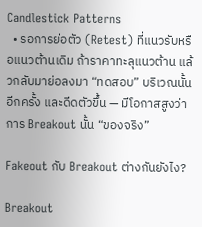Candlestick Patterns
  • รอการย่อตัว (Retest) ที่แนวรับหรือแนวต้านเดิม ถ้าราคาทะลุแนวต้าน แล้วกลับมาย่อลงมา “ทดสอบ” บริเวณนั้นอีกครั้ง และดีดตัวขึ้น — มีโอกาสสูงว่าการ Breakout นั้น “ของจริง”

Fakeout กับ Breakout ต่างกันยังไง?

Breakout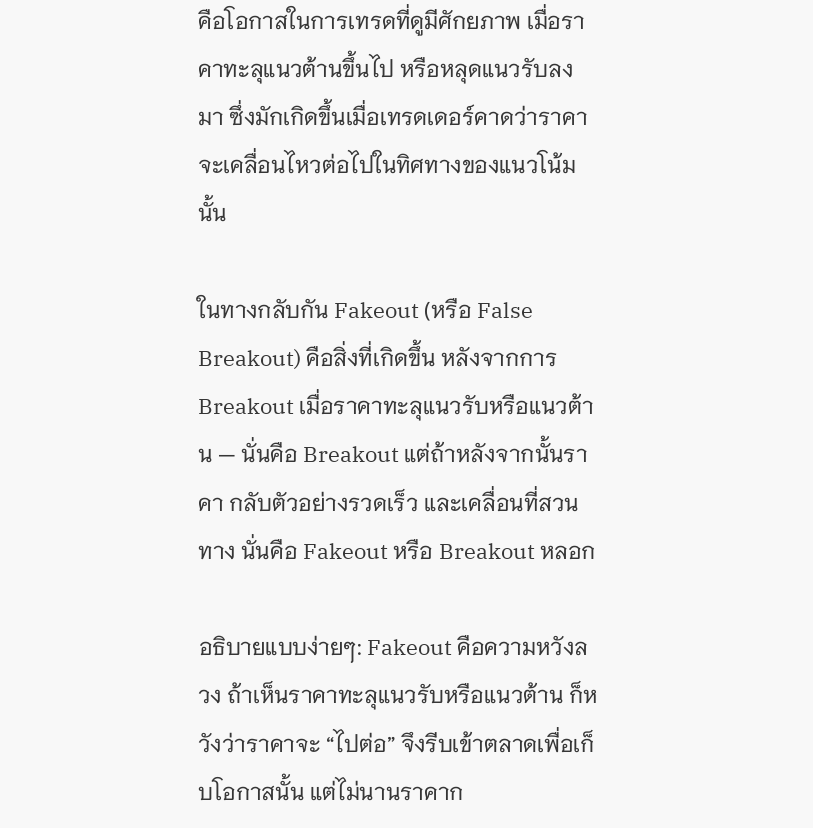คือโอกาสในการเทรดที่ดูมีศักยภาพ เมื่อราคาทะลุแนวต้านขึ้นไป หรือหลุดแนวรับลงมา ซึ่งมักเกิดขึ้นเมื่อเทรดเดอร์คาดว่าราคาจะเคลื่อนไหวต่อไปในทิศทางของแนวโน้มนั้น

ในทางกลับกัน Fakeout (หรือ False Breakout) คือสิ่งที่เกิดขึ้น หลังจากการ Breakout เมื่อราคาทะลุแนวรับหรือแนวต้าน — นั่นคือ Breakout แต่ถ้าหลังจากนั้นราคา กลับตัวอย่างรวดเร็ว และเคลื่อนที่สวนทาง นั่นคือ Fakeout หรือ Breakout หลอก

อธิบายแบบง่ายๆ: Fakeout คือความหวังลวง ถ้าเห็นราคาทะลุแนวรับหรือแนวต้าน ก็หวังว่าราคาจะ “ไปต่อ” จึงรีบเข้าตลาดเพื่อเก็บโอกาสนั้น แต่ไม่นานราคาก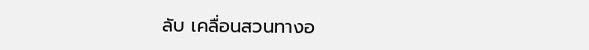ลับ เคลื่อนสวนทางอ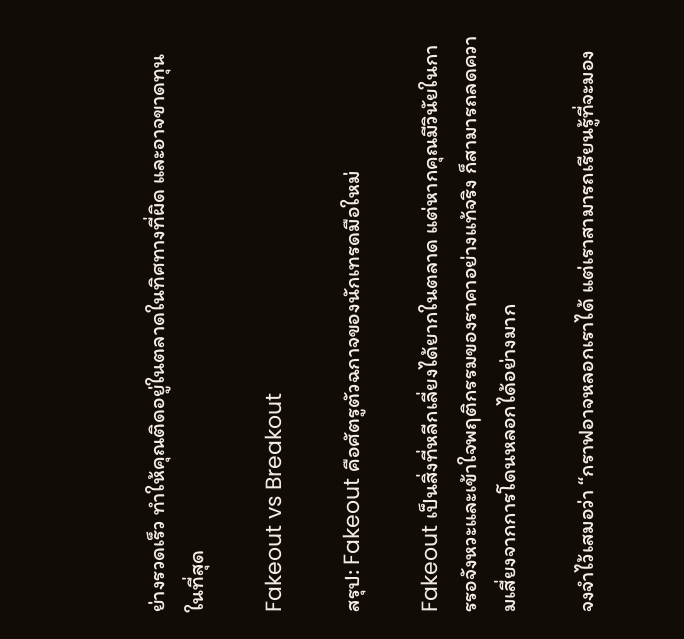ย่างรวดเร็ว ทำให้คุณติดอยู่ในตลาดในทิศทางที่ผิด และอาจขาดทุนในที่สุด

Fakeout vs Breakout

สรุป: Fakeout คือศัตรูตัวฉกาจของนักเทรดมือใหม่

Fakeout เป็นสิ่งที่หลีกเลี่ยงได้ยากในตลาด แต่หากคุณมีวินัยในการรอจังหวะและเข้าใจพฤติกรรมของราคาอย่างแท้จริง ก็สามารถลดความเสี่ยงจากการโดนหลอกได้อย่างมาก

จงจำไว้เสมอว่า “กราฟอาจหลอกเราได้ แต่เราสามารถเรียนรู้ที่จะมอง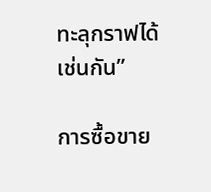ทะลุกราฟได้เช่นกัน”

การซื้อขาย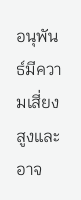อนุพันธ์มีความเสี่ยงสูงและอาจ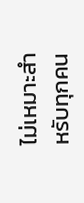ไม่เหมาะสําหรับทุกคน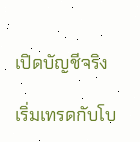เปิดบัญชีจริง

เริ่มเทรดกับโบ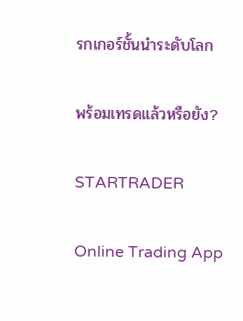รกเกอร์ชั้นนำระดับโลก

พร้อมเทรดแล้วหรือยัง?

STARTRADER

Online Trading App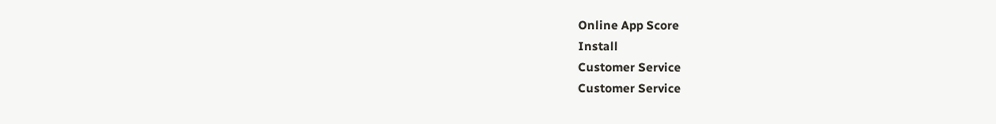Online App Score
Install
Customer Service
Customer Service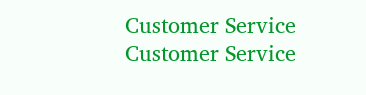Customer Service
Customer Service